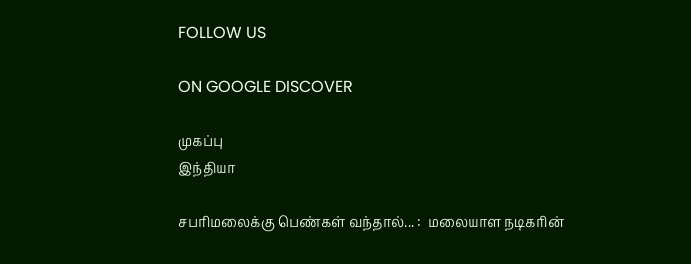FOLLOW US

ON GOOGLE DISCOVER

முகப்பு
இந்தியா

சபரிமலைக்கு பெண்கள் வந்தால்... :  மலையாள நடிகரின்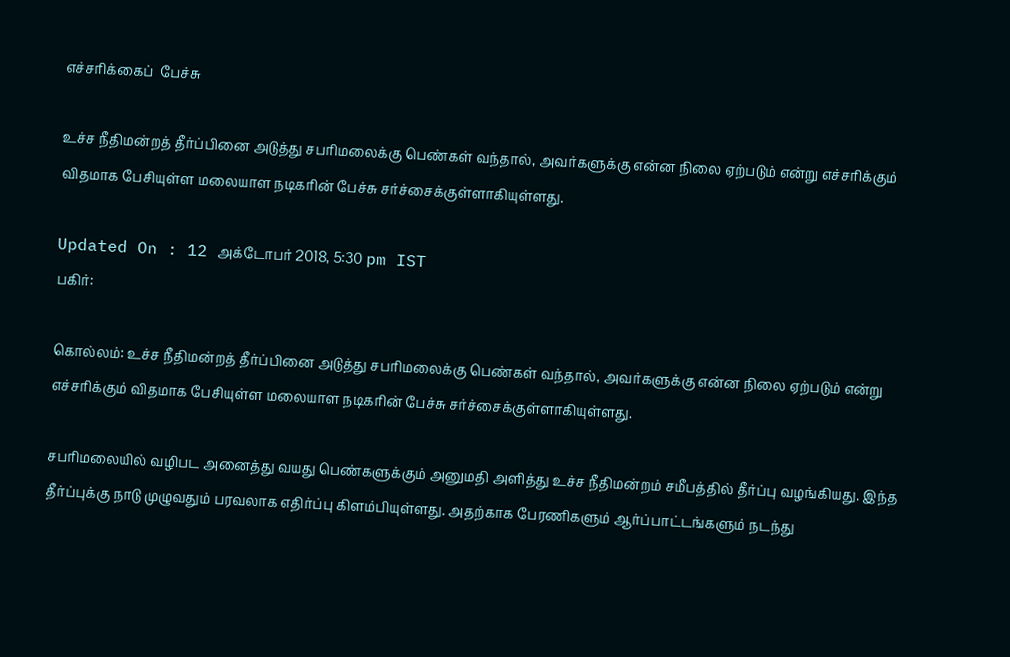எச்சரிக்கைப்  பேச்சு

உச்ச நீதிமன்றத் தீர்ப்பினை அடுத்து சபரிமலைக்கு பெண்கள் வந்தால், அவர்களுக்கு என்ன நிலை ஏற்படும் என்று எச்சரிக்கும் விதமாக பேசியுள்ள மலையாள நடிகரின் பேச்சு சர்ச்சைக்குள்ளாகியுள்ளது.

Updated On : 12 அக்டோபர் 2018, 5:30 pm IST
பகிர்:

கொல்லம்: உச்ச நீதிமன்றத் தீர்ப்பினை அடுத்து சபரிமலைக்கு பெண்கள் வந்தால், அவர்களுக்கு என்ன நிலை ஏற்படும் என்று எச்சரிக்கும் விதமாக பேசியுள்ள மலையாள நடிகரின் பேச்சு சர்ச்சைக்குள்ளாகியுள்ளது.

சபரிமலையில் வழிபட அனைத்து வயது பெண்களுக்கும் அனுமதி அளித்து உச்ச நீதிமன்றம் சமீபத்தில் தீர்ப்பு வழங்கியது. இந்த தீர்ப்புக்கு நாடு முழுவதும் பரவலாக எதிர்ப்பு கிளம்பியுள்ளது. அதற்காக பேரணிகளும் ஆர்ப்பாட்டங்களும் நடந்து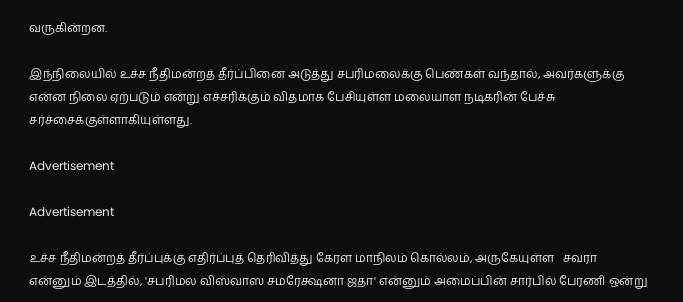வருகின்றன.

இந்நிலையில் உச்ச நீதிமன்றத் தீர்ப்பினை அடுத்து சபரிமலைக்கு பெண்கள் வந்தால், அவர்களுக்கு என்ன நிலை ஏற்படும் என்று எச்சரிக்கும் விதமாக பேசியுள்ள மலையாள நடிகரின் பேச்சு சர்ச்சைக்குள்ளாகியுள்ளது.

Advertisement

Advertisement

உச்ச நீதிமன்றத் தீர்ப்புக்கு எதிர்ப்புத் தெரிவித்து கேரள மாநிலம் கொல்லம், அருகேயுள்ள   சவரா என்னும் இடத்தில், 'சபரிமல விஸ்வாஸ சமரேக்ஷனா ஜதா' என்னும் அமைப்பின் சார்பில் பேரணி ஒன்று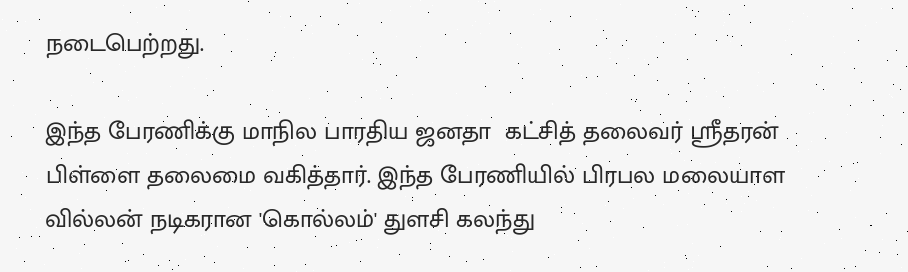நடைபெற்றது.

இந்த பேரணிக்கு மாநில பாரதிய ஜனதா  கட்சித் தலைவர் ஸ்ரீதரன் பிள்ளை தலைமை வகித்தார். இந்த பேரணியில் பிரபல மலையாள வில்லன் நடிகரான 'கொல்லம்' துளசி கலந்து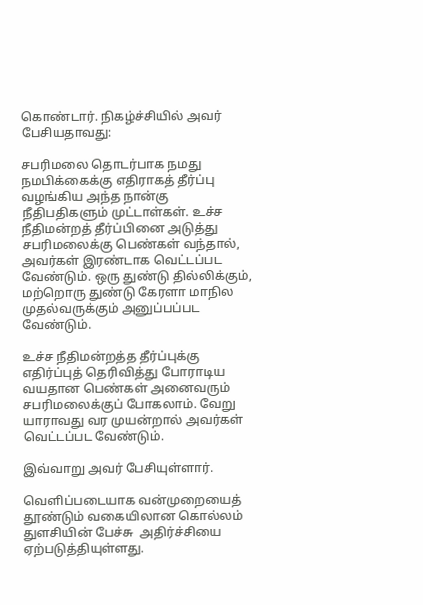கொண்டார். நிகழ்ச்சியில் அவர் பேசியதாவது:

சபரிமலை தொடர்பாக நமது நமபிக்கைக்கு எதிராகத் தீர்ப்பு வழங்கிய அந்த நான்கு நீதிபதிகளும் முட்டாள்கள். உச்ச நீதிமன்றத் தீர்ப்பினை அடுத்து சபரிமலைக்கு பெண்கள் வந்தால், அவர்கள் இரண்டாக வெட்டப்பட வேண்டும். ஒரு துண்டு தில்லிக்கும், மற்றொரு துண்டு கேரளா மாநில முதல்வருக்கும் அனுப்பப்பட வேண்டும்.

உச்ச நீதிமன்றத்த தீர்ப்புக்கு எதிர்ப்புத் தெரிவித்து போராடிய வயதான பெண்கள் அனைவரும் சபரிமலைக்குப் போகலாம். வேறு யாராவது வர முயன்றால் அவர்கள் வெட்டப்பட வேண்டும்.

இவ்வாறு அவர் பேசியுள்ளார்.

வெளிப்படையாக வன்முறையைத் தூண்டும் வகையிலான கொல்லம் துளசியின் பேச்சு  அதிர்ச்சியை ஏற்படுத்தியுள்ளது.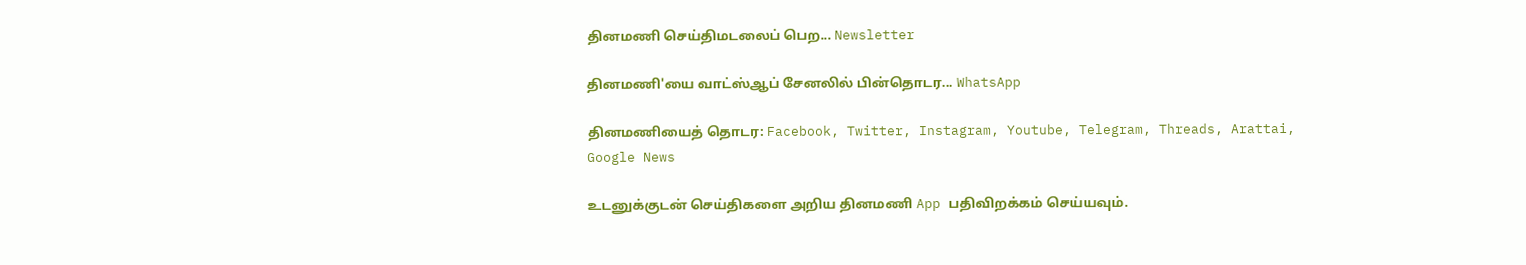தினமணி செய்திமடலைப் பெற... Newsletter

தினமணி'யை வாட்ஸ்ஆப் சேனலில் பின்தொடர... WhatsApp

தினமணியைத் தொடர: Facebook, Twitter, Instagram, Youtube, Telegram, Threads, Arattai, Google News

உடனுக்குடன் செய்திகளை அறிய தினமணி App பதிவிறக்கம் செய்யவும்.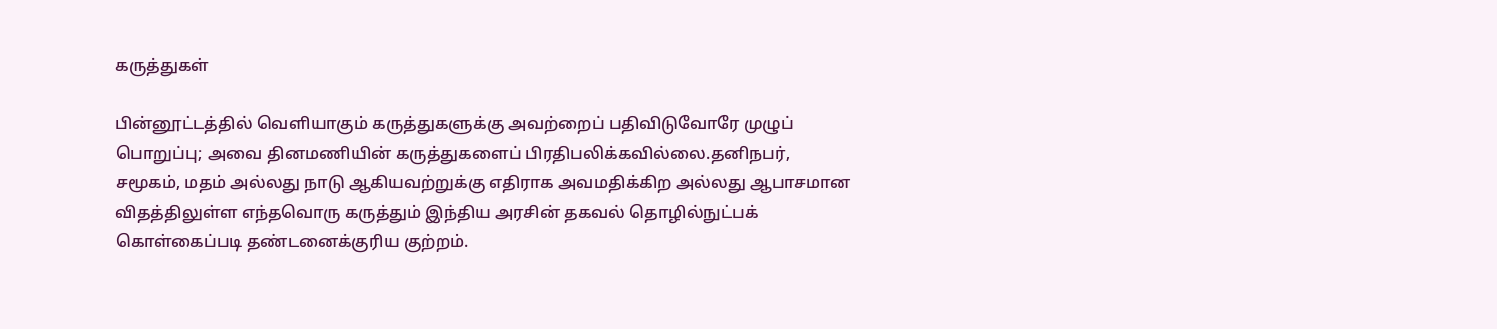கருத்துகள்

பின்னூட்டத்தில் வெளியாகும் கருத்துகளுக்கு அவற்றைப் பதிவிடுவோரே முழுப் பொறுப்பு; அவை தினமணியின் கருத்துகளைப் பிரதிபலிக்கவில்லை.தனிநபர், சமூகம், மதம் அல்லது நாடு ஆகியவற்றுக்கு எதிராக அவமதிக்கிற அல்லது ஆபாசமான விதத்திலுள்ள எந்தவொரு கருத்தும் இந்திய அரசின் தகவல் தொழில்நுட்பக் கொள்கைப்படி தண்டனைக்குரிய குற்றம்.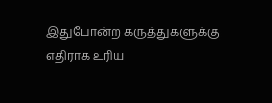இதுபோன்ற கருத்துகளுக்கு எதிராக உரிய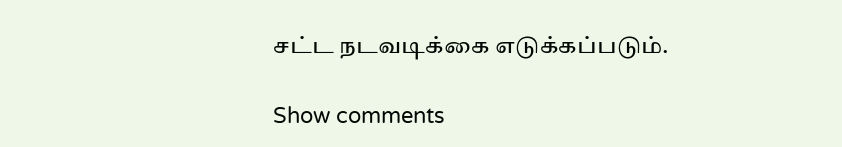சட்ட நடவடிக்கை எடுக்கப்படும்.

Show comments